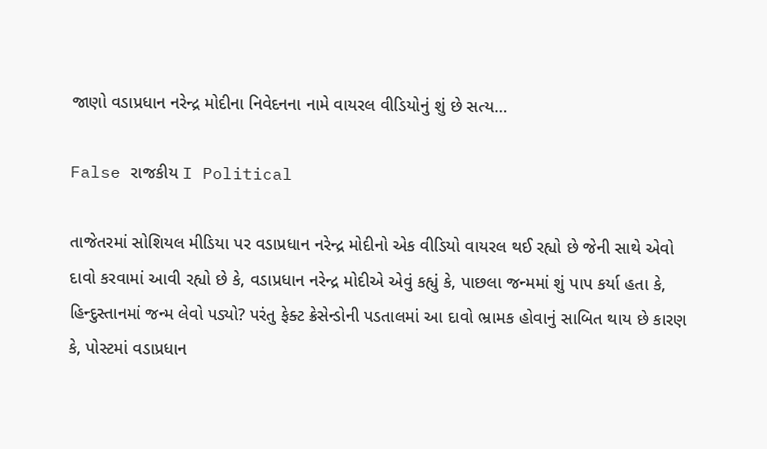જાણો વડાપ્રધાન નરેન્દ્ર મોદીના નિવેદનના નામે વાયરલ વીડિયોનું શું છે સત્ય…

False રાજકીય I Political

તાજેતરમાં સોશિયલ મીડિયા પર વડાપ્રધાન નરેન્દ્ર મોદીનો એક વીડિયો વાયરલ થઈ રહ્યો છે જેની સાથે એવો દાવો કરવામાં આવી રહ્યો છે કે, વડાપ્રધાન નરેન્દ્ર મોદીએ એવું કહ્યું કે, પાછલા જન્મમાં શું પાપ કર્યા હતા કે, હિન્દુસ્તાનમાં જન્મ લેવો પડ્યો? પરંતુ ફેક્ટ ક્રેસેન્ડોની પડતાલમાં આ દાવો ભ્રામક હોવાનું સાબિત થાય છે કારણ કે, પોસ્ટમાં વડાપ્રધાન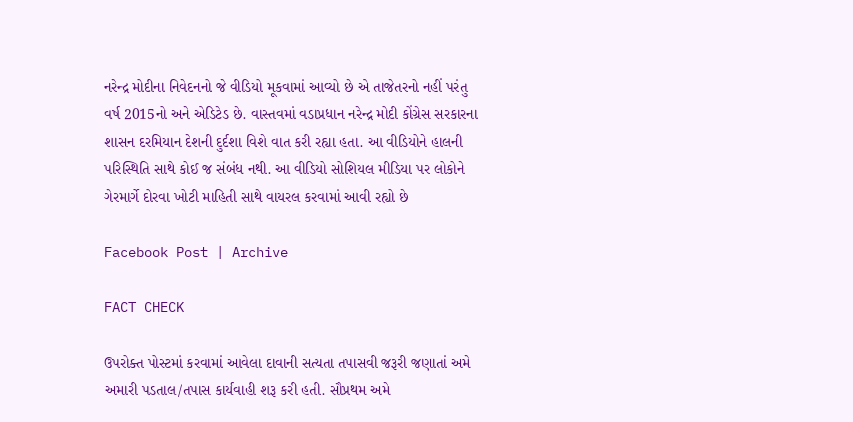નરેન્દ્ર મોદીના નિવેદનનો જે વીડિયો મૂકવામાં આવ્યો છે એ તાજેતરનો નહીં પરંતુ વર્ષ 2015નો અને એડિટેડ છે. વાસ્તવમાં વડાપ્રધાન નરેન્દ્ર મોદી કોંગ્રેસ સરકારના શાસન દરમિયાન દેશની દુર્દશા વિશે વાત કરી રહ્યા હતા. આ વીડિયોને હાલની પરિસ્થિતિ સાથે કોઈ જ સંબંધ નથી. આ વીડિયો સોશિયલ મીડિયા પર લોકોને ગેરમાર્ગે દોરવા ખોટી માહિતી સાથે વાયરલ કરવામાં આવી રહ્યો છે

Facebook Post | Archive

FACT CHECK

ઉપરોક્ત પોસ્ટમાં કરવામાં આવેલા દાવાની સત્યતા તપાસવી જરૂરી જણાતાં અમે અમારી પડતાલ/તપાસ કાર્યવાહી શરૂ કરી હતી. સૌપ્રથમ અમે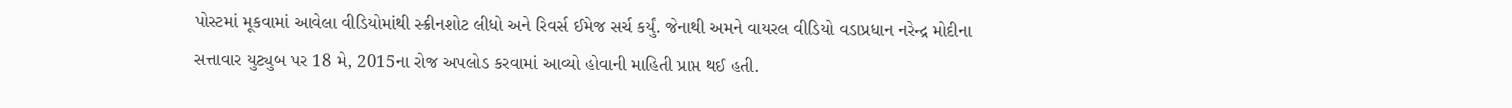પોસ્ટમાં મૂકવામાં આવેલા વીડિયોમાંથી સ્ક્રીનશોટ લીધો અને રિવર્સ ઈમેજ સર્ચ કર્યું. જેનાથી અમને વાયરલ વીડિયો વડાપ્રધાન નરેન્દ્ર મોદીના સત્તાવાર યુટ્યુબ પર 18 મે, 2015ના રોજ અપલોડ કરવામાં આવ્યો હોવાની માહિતી પ્રાપ્ત થઈ હતી.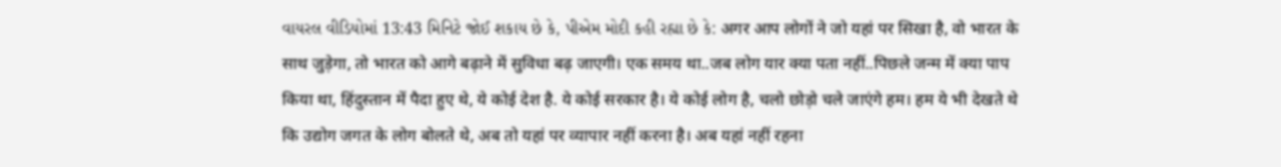વાયરલ વીડિયોમાં 13:43 મિનિટે જોઈ શકાય છે કે, પીએમ મોદી કહી રહ્યા છે કે: अगर आप लोगों ने जो यहां पर सिखा है, वो भारत के साथ जुड़ेगा, तो भारत को आगे बढ़ाने में सुविधा बढ़ जाएगी। एक समय था..जब लोग यार क्या पता नहीं..पिछले जन्म में क्या पाप किया था, हिंदुस्तान में पैदा हुए थे, ये कोई देश है. ये कोई सरकार है। ये कोई लोग है, चलो छोड़ो चले जाएंगे हम। हम ये भी देखते थे कि उद्योग जगत के लोग बोलते थे, अब तो यहां पर व्यापार नहीं करना है। अब यहां नहीं रहना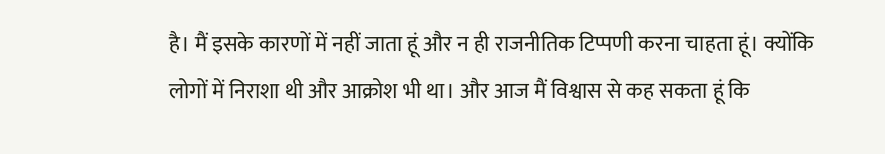है। मैं इसके कारणों में नहीं जाता हूं और न ही राजनीतिक टिप्पणी करना चाहता हूं। क्योंकि लोगों में निराशा थी और आक्रोश भी था। और आज मैं विश्वास से कह सकता हूं कि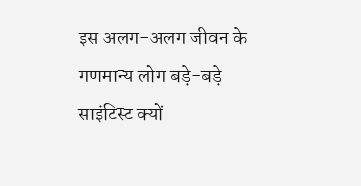इस अलग-अलग जीवन के गणमान्य लोग बड़े-बड़े साइंटिस्ट क्यों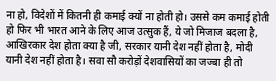ना हो, विदेशों में कितनी ही कमाई क्यों ना होती हो। उससे कम कमाई होती हो फिर भी भारत आने के लिए आज उत्सुक हैं, ये जो मिजाज बदला है, आखिरकार देश होता क्या है जी, सरकार यानी देश नहीं होता है, मोदी यानी देश नहीं होता है। सवा सौ करोड़ों देशवासियों का जज्बा ही तो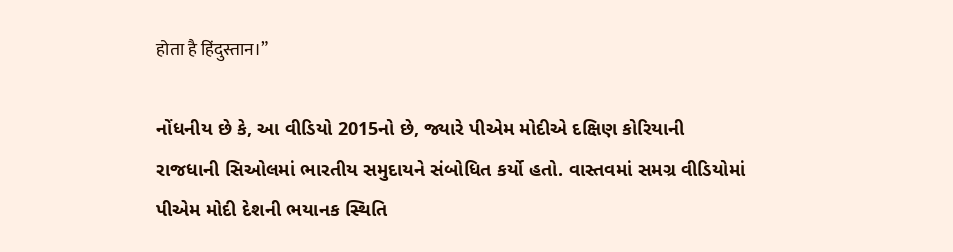होता है हिंदुस्तान।”

નોંધનીય છે કે, આ વીડિયો 2015નો છે, જ્યારે પીએમ મોદીએ દક્ષિણ કોરિયાની રાજધાની સિઓલમાં ભારતીય સમુદાયને સંબોધિત કર્યો હતો. વાસ્તવમાં સમગ્ર વીડિયોમાં પીએમ મોદી દેશની ભયાનક સ્થિતિ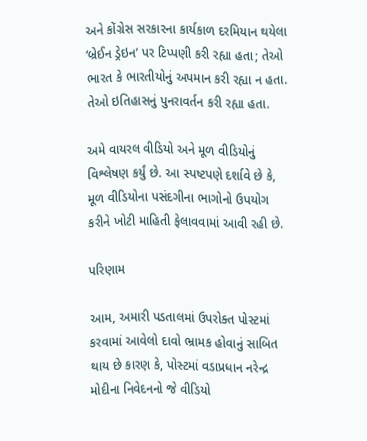અને કોંગ્રેસ સરકારના કાર્યકાળ દરમિયાન થયેલા ‘બ્રેઈન ડ્રેઇન’ પર ટિપ્પણી કરી રહ્યા હતા; તેઓ ભારત કે ભારતીયોનું અપમાન કરી રહ્યા ન હતા. તેઓ ઇતિહાસનું પુનરાવર્તન કરી રહ્યા હતા.

અમે વાયરલ વીડિયો અને મૂળ વીડિયોનું વિશ્લેષણ કર્યું છે. આ સ્પષ્ટપણે દર્શાવે છે કે, મૂળ વીડિયોના પસંદગીના ભાગોનો ઉપયોગ કરીને ખોટી માહિતી ફેલાવવામાં આવી રહી છે.

પરિણામ

આમ, અમારી પડતાલમાં ઉપરોક્ત પોસ્ટમાં કરવામાં આવેલો દાવો ભ્રામક હોવાનું સાબિત થાય છે કારણ કે, પોસ્ટમાં વડાપ્રધાન નરેન્દ્ર મોદીના નિવેદનનો જે વીડિયો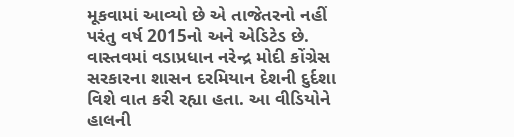મૂકવામાં આવ્યો છે એ તાજેતરનો નહીં પરંતુ વર્ષ 2015નો અને એડિટેડ છે. વાસ્તવમાં વડાપ્રધાન નરેન્દ્ર મોદી કોંગ્રેસ સરકારના શાસન દરમિયાન દેશની દુર્દશા વિશે વાત કરી રહ્યા હતા. આ વીડિયોને હાલની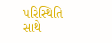પરિસ્થિતિ સાથે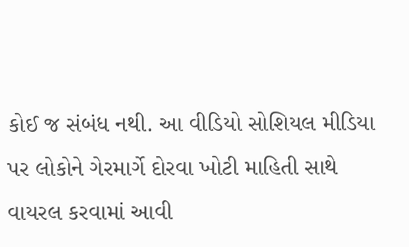કોઈ જ સંબંધ નથી. આ વીડિયો સોશિયલ મીડિયા પર લોકોને ગેરમાર્ગે દોરવા ખોટી માહિતી સાથે વાયરલ કરવામાં આવી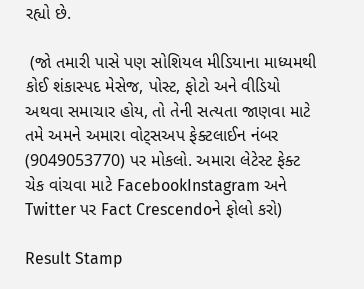રહ્યો છે.

 (જો તમારી પાસે પણ સોશિયલ મીડિયાના માધ્યમથી કોઈ શંકાસ્પદ મેસેજ, પોસ્ટ, ફોટો અને વીડિયો અથવા સમાચાર હોય, તો તેની સત્યતા જાણવા માટે તમે અમને અમારા વોટ્સઅપ ફેક્ટલાઈન નંબર (9049053770) પર મોકલો. અમારા લેટેસ્ટ ફેક્ટ ચેક વાંચવા માટે FacebookInstagram અને Twitter પર Fact Crescendoને ફોલો કરો)

Result Stamp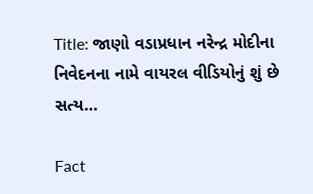Title: જાણો વડાપ્રધાન નરેન્દ્ર મોદીના નિવેદનના નામે વાયરલ વીડિયોનું શું છે સત્ય…

Fact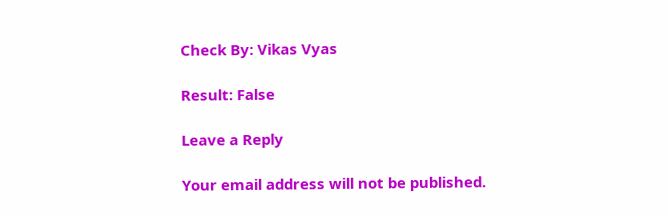Check By: Vikas Vyas

Result: False

Leave a Reply

Your email address will not be published.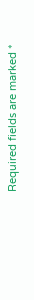Required fields are marked *